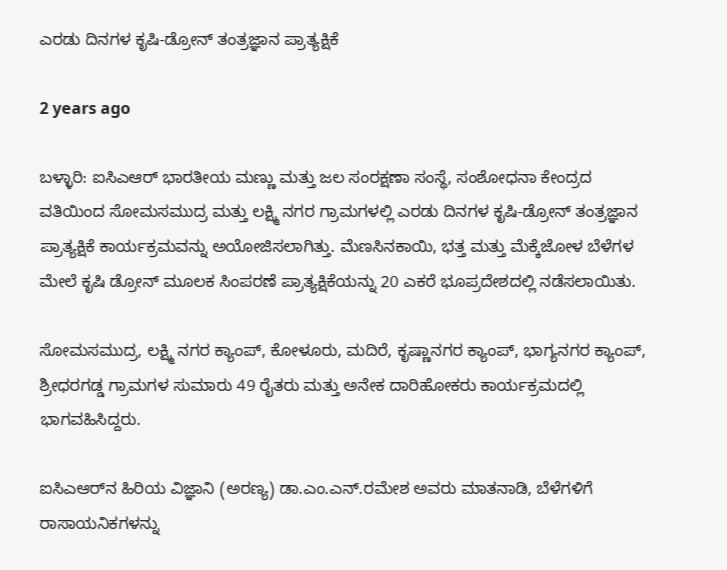ಎರಡು ದಿನಗಳ ಕೃಷಿ-ಡ್ರೋನ್ ತಂತ್ರಜ್ಞಾನ ಪ್ರಾತ್ಯಕ್ಷಿಕೆ

2 years ago

ಬಳ್ಳಾರಿ: ಐಸಿಎಆರ್ ಭಾರತೀಯ ಮಣ್ಣು ಮತ್ತು ಜಲ ಸಂರಕ್ಷಣಾ ಸಂಸ್ಥೆ, ಸಂಶೋಧನಾ ಕೇಂದ್ರದ ವತಿಯಿಂದ ಸೋಮಸಮುದ್ರ ಮತ್ತು ಲಕ್ಷ್ಮಿ ನಗರ ಗ್ರಾಮಗಳಲ್ಲಿ ಎರಡು ದಿನಗಳ ಕೃಷಿ-ಡ್ರೋನ್ ತಂತ್ರಜ್ಞಾನ ಪ್ರಾತ್ಯಕ್ಷಿಕೆ ಕಾರ್ಯಕ್ರಮವನ್ನು ಅಯೋಜಿಸಲಾಗಿತ್ತು. ಮೆಣಸಿನಕಾಯಿ, ಭತ್ತ ಮತ್ತು ಮೆಕ್ಕೆಜೋಳ ಬೆಳೆಗಳ ಮೇಲೆ ಕೃಷಿ ಡ್ರೋನ್ ಮೂಲಕ ಸಿಂಪರಣೆ ಪ್ರಾತ್ಯಕ್ಷಿಕೆಯನ್ನು 20 ಎಕರೆ ಭೂಪ್ರದೇಶದಲ್ಲಿ ನಡೆಸಲಾಯಿತು.

ಸೋಮಸಮುದ್ರ, ಲಕ್ಷ್ಮಿ ನಗರ ಕ್ಯಾಂಪ್, ಕೋಳೂರು, ಮದಿರೆ, ಕೃಷ್ಣಾನಗರ ಕ್ಯಾಂಪ್, ಭಾಗ್ಯನಗರ ಕ್ಯಾಂಪ್, ಶ್ರೀಧರಗಡ್ಡ ಗ್ರಾಮಗಳ ಸುಮಾರು 49 ರೈತರು ಮತ್ತು ಅನೇಕ ದಾರಿಹೋಕರು ಕಾರ್ಯಕ್ರಮದಲ್ಲಿ ಭಾಗವಹಿಸಿದ್ದರು.

ಐಸಿಎಆರ್‌ನ ಹಿರಿಯ ವಿಜ್ಞಾನಿ (ಅರಣ್ಯ) ಡಾ.ಎಂ.ಎನ್.ರಮೇಶ ಅವರು ಮಾತನಾಡಿ, ಬೆಳೆಗಳಿಗೆ ರಾಸಾಯನಿಕಗಳನ್ನು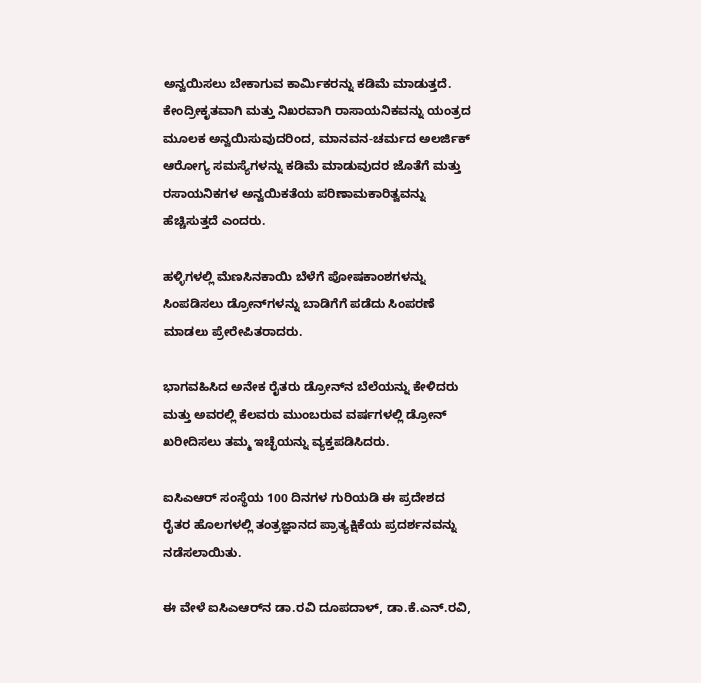ಅನ್ವಯಿಸಲು ಬೇಕಾಗುವ ಕಾರ್ಮಿಕರನ್ನು ಕಡಿಮೆ ಮಾಡುತ್ತದೆ. ಕೇಂದ್ರೀಕೃತವಾಗಿ ಮತ್ತು ನಿಖರವಾಗಿ ರಾಸಾಯನಿಕವನ್ನು ಯಂತ್ರದ ಮೂಲಕ ಅನ್ವಯಿಸುವುದರಿಂದ, ಮಾನವನ-ಚರ್ಮದ ಅಲರ್ಜಿಕ್ ಆರೋಗ್ಯ ಸಮಸ್ಯೆಗಳನ್ನು ಕಡಿಮೆ ಮಾಡುವುದರ ಜೊತೆಗೆ ಮತ್ತು ರಸಾಯನಿಕಗಳ ಅನ್ವಯಿಕತೆಯ ಪರಿಣಾಮಕಾರಿತ್ವವನ್ನು ಹೆಚ್ಚಿಸುತ್ತದೆ ಎಂದರು.

ಹಳ್ಳಿಗಳಲ್ಲಿ ಮೆಣಸಿನಕಾಯಿ ಬೆಳೆಗೆ ಪೋಷಕಾಂಶಗಳನ್ನು ಸಿಂಪಡಿಸಲು ಡ್ರೋನ್‌ಗಳನ್ನು ಬಾಡಿಗೆಗೆ ಪಡೆದು ಸಿಂಪರಣೆ ಮಾಡಲು ಪ್ರೇರೇಪಿತರಾದರು.

ಭಾಗವಹಿಸಿದ ಅನೇಕ ರೈತರು ಡ್ರೋನ್‌ನ ಬೆಲೆಯನ್ನು ಕೇಳಿದರು ಮತ್ತು ಅವರಲ್ಲಿ ಕೆಲವರು ಮುಂಬರುವ ವರ್ಷಗಳಲ್ಲಿ ಡ್ರೋನ್ ಖರೀದಿಸಲು ತಮ್ಮ ಇಚ್ಛೆಯನ್ನು ವ್ಯಕ್ತಪಡಿಸಿದರು.

ಐಸಿಎಆರ್ ಸಂಸ್ಥೆಯ 100 ದಿನಗಳ ಗುರಿಯಡಿ ಈ ಪ್ರದೇಶದ ರೈತರ ಹೊಲಗಳಲ್ಲಿ ತಂತ್ರಜ್ಞಾನದ ಪ್ರಾತ್ಯಕ್ಷಿಕೆಯ ಪ್ರದರ್ಶನವನ್ನು ನಡೆಸಲಾಯಿತು.

ಈ ವೇಳೆ ಐಸಿಎಆರ್‌ನ ಡಾ.ರವಿ ದೂಪದಾಳ್, ಡಾ.ಕೆ.ಎನ್.ರವಿ,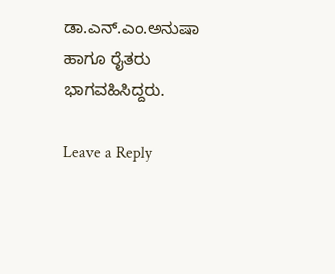ಡಾ.ಎನ್.ಎಂ.ಅನುಷಾ ಹಾಗೂ ರೈತರು ಭಾಗವಹಿಸಿದ್ದರು.

Leave a Reply